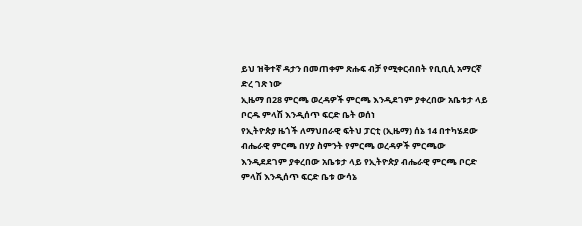ይህ ዝቅተኛ ዳታን በመጠቀም ጽሑፍ ብቻ የሚቀርብበት የቢቢሲ አማርኛ ድረ ገጽ ነው
ኢዜማ በ28 ምርጫ ወረዳዎች ምርጫ እንዲደገም ያቀረበው አቤቱታ ላይ ቦርዱ ምላሽ እንዲሰጥ ፍርድ ቤት ወሰነ
የኢትዮጵያ ዜጎች ለማህበራዊ ፍትህ ፓርቲ (ኢዜማ) ሰኔ 14 በተካሄደው ብሔራዊ ምርጫ በሃያ ስምንት የምርጫ ወረዳዎች ምርጫው እንዲደደገም ያቀረበው አቤቱታ ላይ የኢትዮጵያ ብሔራዊ ምርጫ ቦርድ ምላሽ እንዲሰጥ ፍርድ ቤቱ ውሳኔ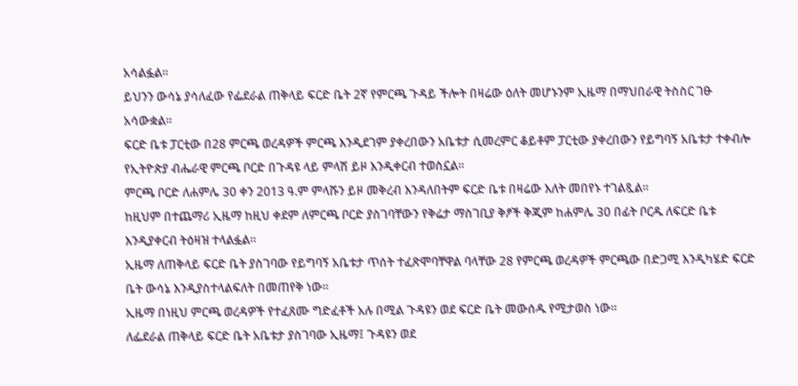አሳልፏል።
ይህንን ውሳኔ ያሳለፈው የፌደራል ጠቅላይ ፍርድ ቤት 2ኛ የምርጫ ጉዳይ ችሎት በዛሬው ዕለት መሆኑንም ኢዜማ በማህበራዊ ትስስር ገፁ አሳውቋል።
ፍርድ ቤቱ ፓርቲው በ28 ምርጫ ወረዳዎች ምርጫ እንዲደገም ያቀረበውን አቤቱታ ሲመረምር ቆይቶም ፓርቲው ያቀረበውን የይግባኝ አቤቱታ ተቀብሎ የኢትዮጵያ ብሔራዊ ምርጫ ቦርድ በጉዳዩ ላይ ምላሽ ይዞ እንዲቀርብ ተወስኗል።
ምርጫ ቦርድ ለሐምሌ 30 ቀን 2013 ዓ.ም ምላሹን ይዞ መቅረብ እንዳለበትም ፍርድ ቤቱ በዛሬው እለት መበየኑ ተገልጿል።
ከዚህም በተጨማሪ ኢዜማ ከዚህ ቀደም ለምርጫ ቦርድ ያስገባቸውን የቅሬታ ማስገቢያ ቅፆች ቅጂም ከሐምሌ 30 በፊት ቦርዱ ለፍርድ ቤቱ እንዲያቀርብ ትዕዛዝ ተላልፏል።
ኢዜማ ለጠቅላይ ፍርድ ቤት ያስገባው የይግባኝ አቤቱታ ጥሰት ተፈጽሞባቸዋል ባላቸው 28 የምርጫ ወረዳዎች ምርጫው በድጋሚ እንዲካሄድ ፍርድ ቤት ውሳኔ እንዲያስተላልፍለት በመጠየቅ ነው፡፡
ኢዜማ በነዚህ ምርጫ ወረዳዎች የተፈጸሙ ግድፈቶች አሉ በሚል ጉዳዩን ወደ ፍርድ ቤት መውሰዱ የሚታወስ ነው።
ለፌደራል ጠቅላይ ፍርድ ቤት አቤቱታ ያስገባው ኢዜማ፤ ጉዳዩን ወደ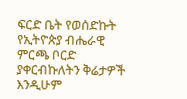ፍርድ ቤት የወሰድኩት የኢትዮጵያ ብሔራዊ ምርጫ ቦርድ ያቀርብኩለትን ቅሬታዎች እንዲሁም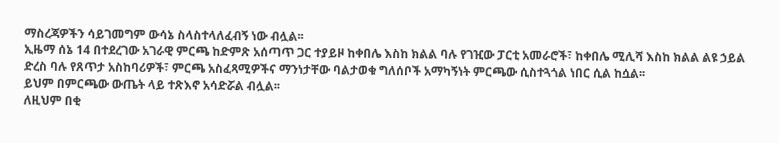ማስረጃዎችን ሳይገመግም ውሳኔ ስላስተላለፈብኝ ነው ብሏል፡፡
ኢዜማ ሰኔ 14 በተደረገው አገራዊ ምርጫ ከድምጽ አሰጣጥ ጋር ተያይዞ ከቀበሌ እስከ ክልል ባሉ የገዢው ፓርቲ አመራሮች፣ ከቀበሌ ሚሊሻ እስከ ክልል ልዩ ኃይል ድረስ ባሉ የጸጥታ አስከባሪዎች፣ ምርጫ አስፈጻሚዎችና ማንነታቸው ባልታወቁ ግለሰቦች አማካኝነት ምርጫው ሲስተጓጎል ነበር ሲል ከሷል፡፡
ይህም በምርጫው ውጤት ላይ ተጽእኖ አሳድሯል ብሏል፡፡
ለዚህም በቂ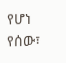የሆነ የሰው፣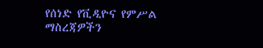የሰነድ የቪዲዮና የምሥል ማስረጃዎችን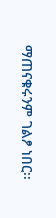ማጠናቁሩንም ገልፆ ነበር፡፡